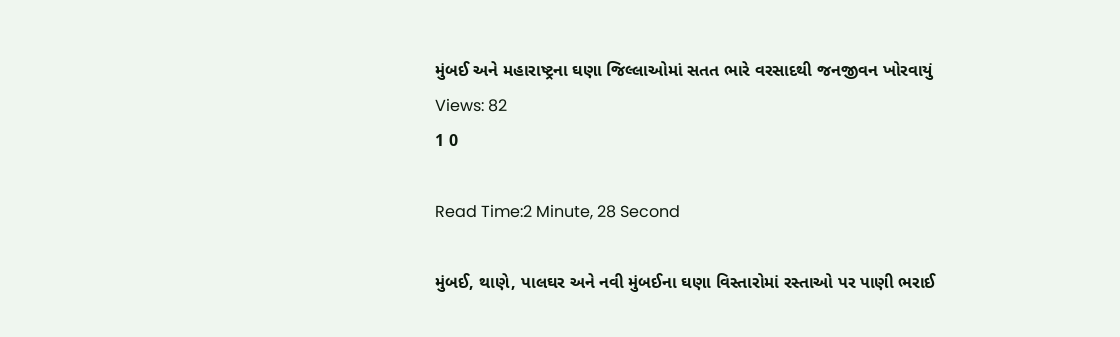મુંબઈ અને મહારાષ્ટ્રના ઘણા જિલ્લાઓમાં સતત ભારે વરસાદથી જનજીવન ખોરવાયું
Views: 82
1 0

Read Time:2 Minute, 28 Second

મુંબઈ, થાણે, પાલઘર અને નવી મુંબઈના ઘણા વિસ્તારોમાં રસ્તાઓ પર પાણી ભરાઈ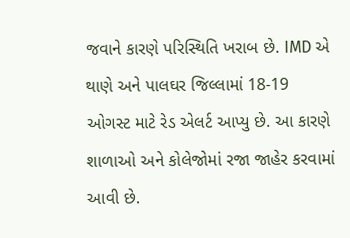જવાને કારણે પરિસ્થિતિ ખરાબ છે. IMD એ થાણે અને પાલઘર જિલ્લામાં 18-19 ઓગસ્ટ માટે રેડ એલર્ટ આપ્યુ છે. આ કારણે શાળાઓ અને કોલેજોમાં રજા જાહેર કરવામાં આવી છે.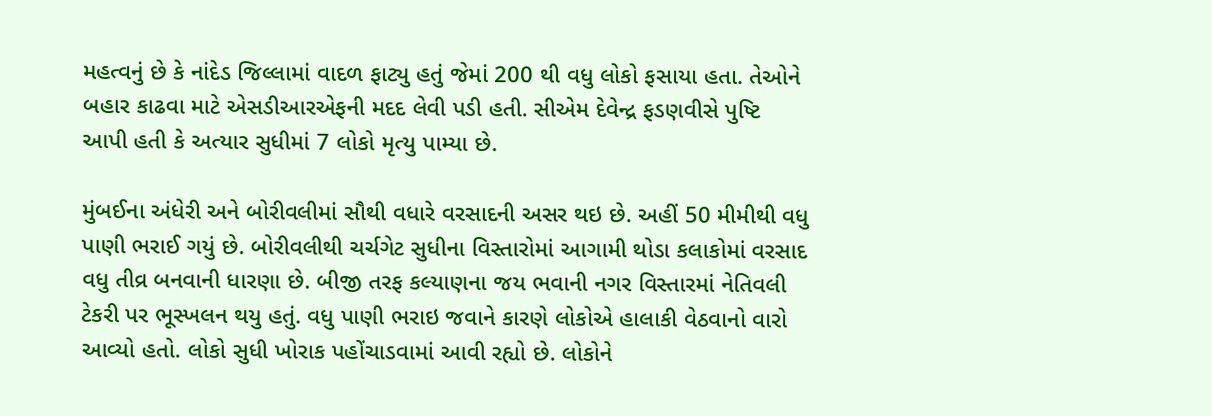મહત્વનું છે કે નાંદેડ જિલ્લામાં વાદળ ફાટ્યુ હતું જેમાં 200 થી વધુ લોકો ફસાયા હતા. તેઓને બહાર કાઢવા માટે એસડીઆરએફની મદદ લેવી પડી હતી. સીએમ દેવેન્દ્ર ફડણવીસે પુષ્ટિ આપી હતી કે અત્યાર સુધીમાં 7 લોકો મૃત્યુ પામ્યા છે.

મુંબઈના અંધેરી અને બોરીવલીમાં સૌથી વધારે વરસાદની અસર થઇ છે. અહીં 50 મીમીથી વધુ પાણી ભરાઈ ગયું છે. બોરીવલીથી ચર્ચગેટ સુધીના વિસ્તારોમાં આગામી થોડા કલાકોમાં વરસાદ વધુ તીવ્ર બનવાની ધારણા છે. બીજી તરફ કલ્યાણના જય ભવાની નગર વિસ્તારમાં નેતિવલી ટેકરી પર ભૂસ્ખલન થયુ હતું. વધુ પાણી ભરાઇ જવાને કારણે લોકોએ હાલાકી વેઠવાનો વારો આવ્યો હતો. લોકો સુધી ખોરાક પહોંચાડવામાં આવી રહ્યો છે. લોકોને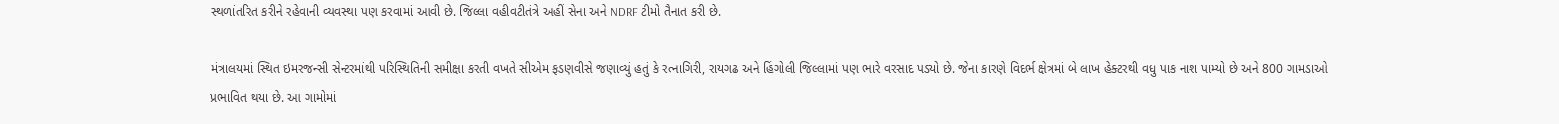સ્થળાંતરિત કરીને રહેવાની વ્યવસ્થા પણ કરવામાં આવી છે. જિલ્લા વહીવટીતંત્રે અહીં સેના અને NDRF ટીમો તૈનાત કરી છે.

મંત્રાલયમાં સ્થિત ઇમરજન્સી સેન્ટરમાંથી પરિસ્થિતિની સમીક્ષા કરતી વખતે સીએમ ફડણવીસે જણાવ્યું હતું કે રત્નાગિરી, રાયગઢ અને હિંગોલી જિલ્લામાં પણ ભારે વરસાદ પડ્યો છે. જેના કારણે વિદર્ભ ક્ષેત્રમાં બે લાખ હેક્ટરથી વધુ પાક નાશ પામ્યો છે અને 800 ગામડાઓ પ્રભાવિત થયા છે. આ ગામોમાં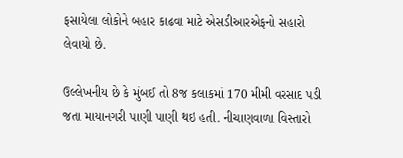ફસાયેલા લોકોને બહાર કાઢવા માટે એસડીઆરએફનો સહારો લેવાયો છે.

ઉલ્લેખનીય છે કે મુંબઈ તો 8જ કલાકમાં 170 મીમી વરસાદ પડી જતા માયાનગરી પાણી પાણી થઇ હતી. નીચાણવાળા વિસ્તારો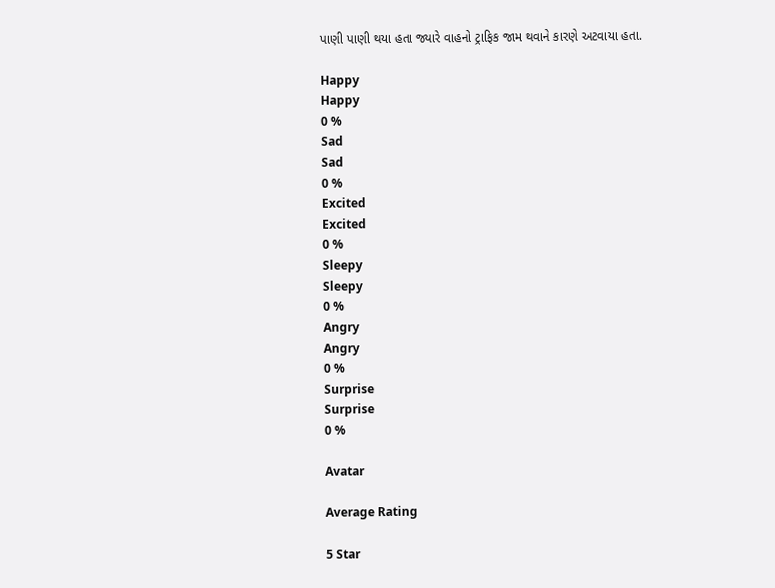પાણી પાણી થયા હતા જ્યારે વાહનો ટ્રાફિક જામ થવાને કારણે અટવાયા હતા.

Happy
Happy
0 %
Sad
Sad
0 %
Excited
Excited
0 %
Sleepy
Sleepy
0 %
Angry
Angry
0 %
Surprise
Surprise
0 %

Avatar

Average Rating

5 Star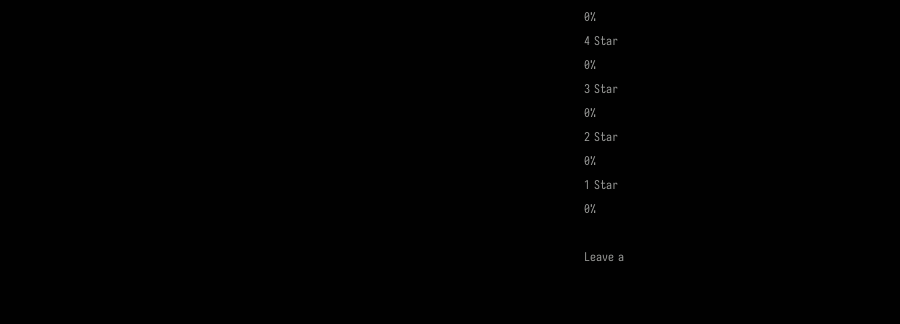0%
4 Star
0%
3 Star
0%
2 Star
0%
1 Star
0%

Leave a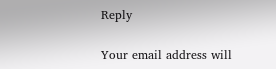Reply

Your email address will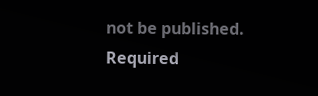not be published. Required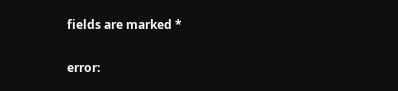fields are marked *

error: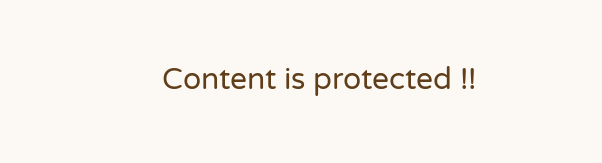Content is protected !!